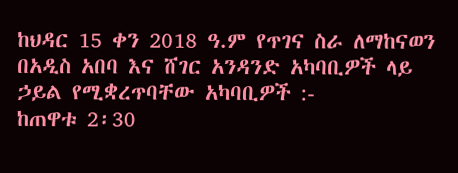ከህዳር 15 ቀን 2018 ዓ.ም የጥገና ስራ ለማከናወን በአዲስ አበባ እና ሸገር አንዳንድ አካባቢዎች ላይ ኃይል የሚቋረጥባቸው አካባቢዎች :-
ከጠዋቱ 2፡30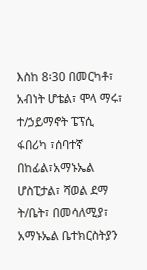እስከ 8፡30 በመርካቶ፣ አብነት ሆቴል፣ ሞላ ማሩ፣ ተ/ኃይማኖት ፔፕሲ ፋበሪካ ፣ሰባተኛ በከፊል፣አማኑኤል ሆስፒታል፣ ሻወል ደማ ት/ቤት፣ በመሳለሚያ፣ አማኑኤል ቤተክርስትያን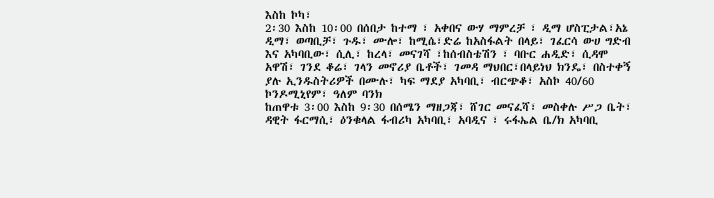እስከ ኮካ፣
2፡30 እስከ 10፡00 በሰበታ ከተማ ፣ አቀበና ውሃ ማምረቻ ፣ ዲማ ሆስፒታል፣አኔ ዲማ፣ ወጣቢቻ፣ ጉዱ፣ ሙሎ፣ ከሚሴ፣ድሬ ከአስፋልት በላይ፣ ገፈርሳ ውሀ ግድብ እና አካባቢው፣ ሲሊ፣ ከረላ፣ መናገሻ ፣ከሰብስቴሽን ፣ ባቡር ሐዲድ፣ ሲዳሞ አዋሽ፣ ገንደ ቆሬ፣ ገላን መኖሪያ ቤቶች፣ ገመዳ ማህበር፣በላይነህ ክንዴ፣ በስተቀኝ ያሉ ኢንዱስትሪዎች በሙሉ፣ ካፍ ማደያ አካባቢ፣ ብርጭቆ፣ አስኮ 40/60 ኮንዶሚኒየም፣ ዓለም ባንክ
ከጠዋቱ 3፡00 እስከ 9፡30 በሰሜን ማዘጋጃ፣ ሸገር መናፈሻ፣ መስቀሉ ሥጋ ቤት፣ ዳዊት ፋርማሲ፣ ዕንቁላል ፋብሪካ አካባቢ፣ አባዲና ፣ ሩፋኤል ቤ/ክ አካባቢ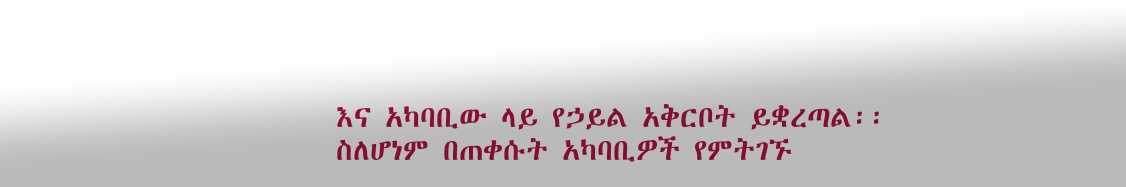እና አካባቢው ላይ የኃይል አቅርቦት ይቋረጣል፡፡
ስለሆነም በጠቀሱት አካባቢዎች የምትገኙ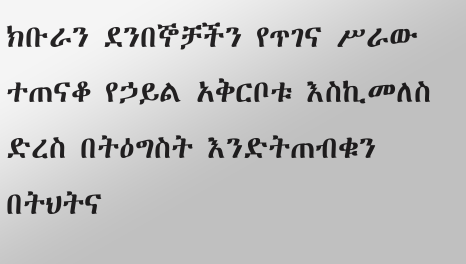ክቡራን ደንበኞቻችን የጥገና ሥራው ተጠናቆ የኃይል አቅርቦቱ እስኪመለስ ድረስ በትዕግስት እንድትጠብቁን በትህትና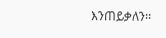እንጠይቃለን፡፡